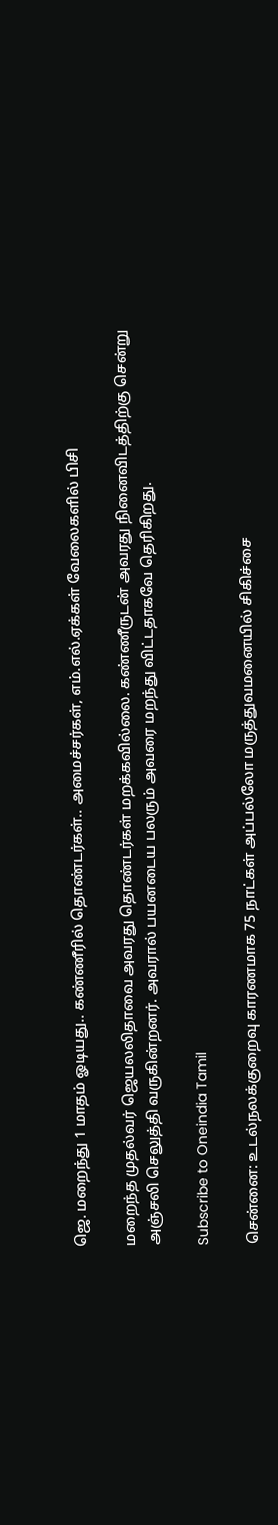ஜெ. மறைந்து 1 மாதம் ஓடியது.. கண்ணீரில் தொண்டர்கள்.. அமைச்சர்கள், எம்.எல்.ஏக்கள் வேலைகளில் பிசி

மறைந்த முதல்வர் ஜெயலலிதாவை அவரது தொண்டர்கள் மறக்கவில்லை. கண்ணீருடன் அவரது நினைவிடத்திற்கு சென்று அஞ்சலி செலுத்தி வருகின்றனர். அவரால் பயனடைய பலரும் அவரை மறந்து விட்டதாகவே தெரிகிறது.

Subscribe to Oneindia Tamil

சென்னை: உடல்நலக்குறைவு காரணமாக 75 நாட்கள் அப்பல்லோ மருத்துவமனையில் சிகிச்சை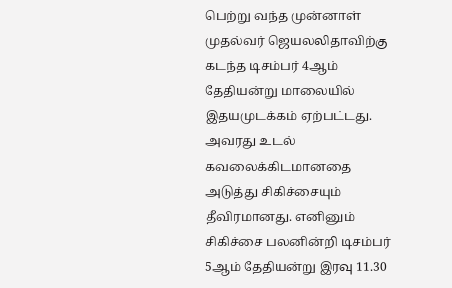பெற்று வந்த முன்னாள் முதல்வர் ஜெயலலிதாவிற்கு கடந்த டிசம்பர் 4ஆம் தேதியன்று மாலையில் இதயமுடக்கம் ஏற்பட்டது. அவரது உடல் கவலைக்கிடமானதை அடுத்து சிகிச்சையும் தீவிரமானது. எனினும் சிகிச்சை பலனின்றி டிசம்பர் 5ஆம் தேதியன்று இரவு 11.30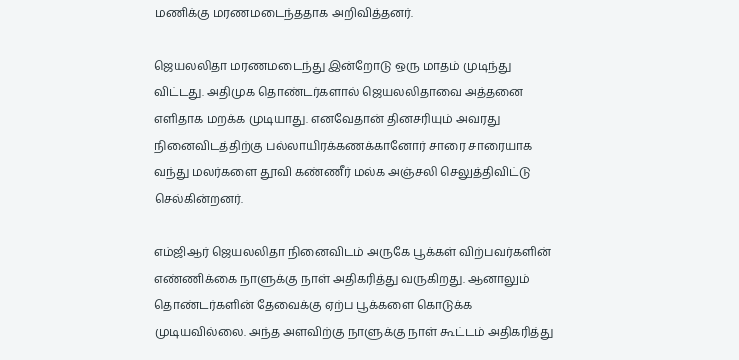மணிக்கு மரணமடைந்ததாக அறிவித்தனர்.

ஜெயலலிதா மரணமடைந்து இன்றோடு ஒரு மாதம் முடிந்து விட்டது. அதிமுக தொண்டர்களால் ஜெயலலிதாவை அத்தனை எளிதாக மறக்க முடியாது. எனவேதான் தினசரியும் அவரது நினைவிடத்திற்கு பல்லாயிரக்கணக்கானோர் சாரை சாரையாக வந்து மலர்களை தூவி கண்ணீர் மல்க அஞ்சலி செலுத்திவிட்டு செல்கின்றனர்.

எம்ஜிஆர் ஜெயலலிதா நினைவிடம் அருகே பூக்கள் விற்பவர்களின் எண்ணிக்கை நாளுக்கு நாள் அதிகரித்து வருகிறது. ஆனாலும் தொண்டர்களின் தேவைக்கு ஏற்ப பூக்களை கொடுக்க முடியவில்லை. அந்த அளவிற்கு நாளுக்கு நாள் கூட்டம் அதிகரித்து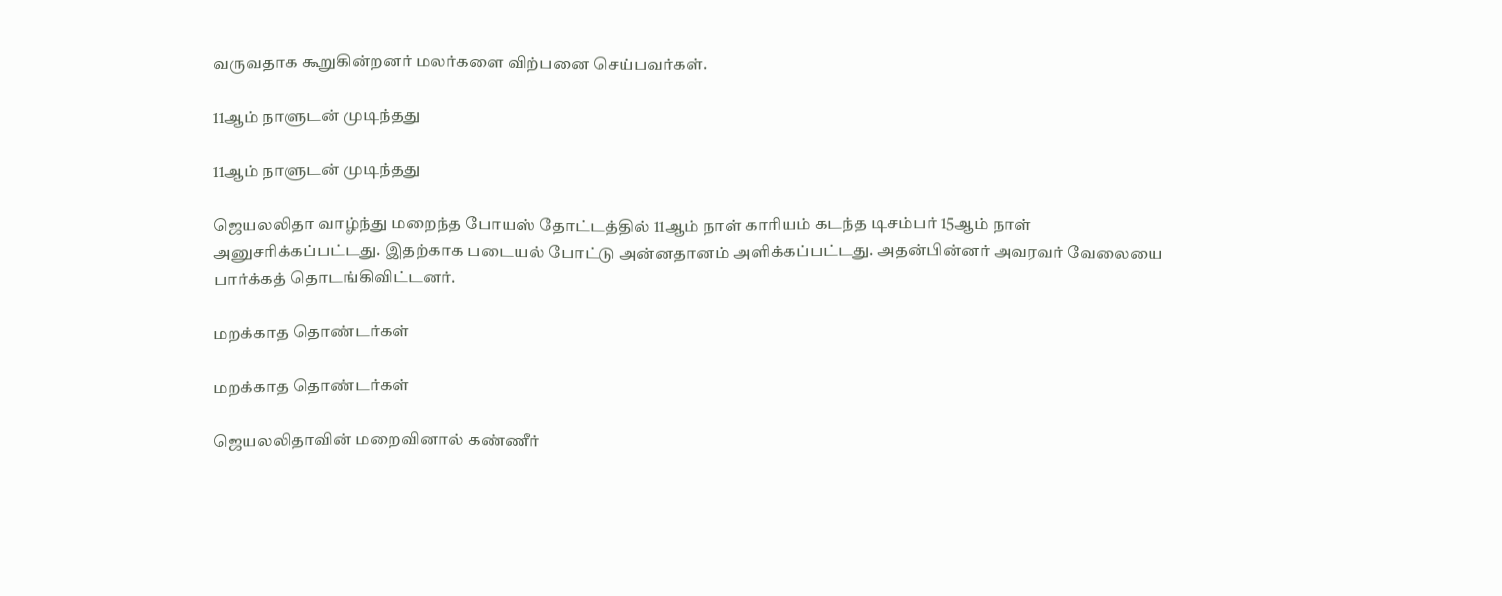வருவதாக கூறுகின்றனர் மலர்களை விற்பனை செய்பவர்கள்.

11ஆம் நாளுடன் முடிந்தது

11ஆம் நாளுடன் முடிந்தது

ஜெயலலிதா வாழ்ந்து மறைந்த போயஸ் தோட்டத்தில் 11ஆம் நாள் காரியம் கடந்த டிசம்பர் 15ஆம் நாள் அனுசரிக்கப்பட்டது. இதற்காக படையல் போட்டு அன்னதானம் அளிக்கப்பட்டது. அதன்பின்னர் அவரவர் வேலையை பார்க்கத் தொடங்கிவிட்டனர்.

மறக்காத தொண்டர்கள்

மறக்காத தொண்டர்கள்

ஜெயலலிதாவின் மறைவினால் கண்ணீர்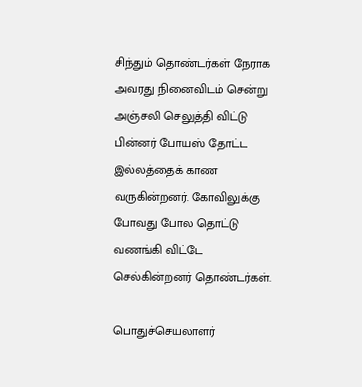சிந்தும் தொண்டர்கள் நேராக அவரது நினைவிடம் சென்று அஞ்சலி செலுத்தி விட்டு பின்னர் போயஸ் தோட்ட இல்லத்தைக் காண வருகின்றனர். கோவிலுக்கு போவது போல தொட்டு வணங்கி விட்டே செல்கின்றனர் தொண்டர்கள்.

பொதுச்செயலாளர்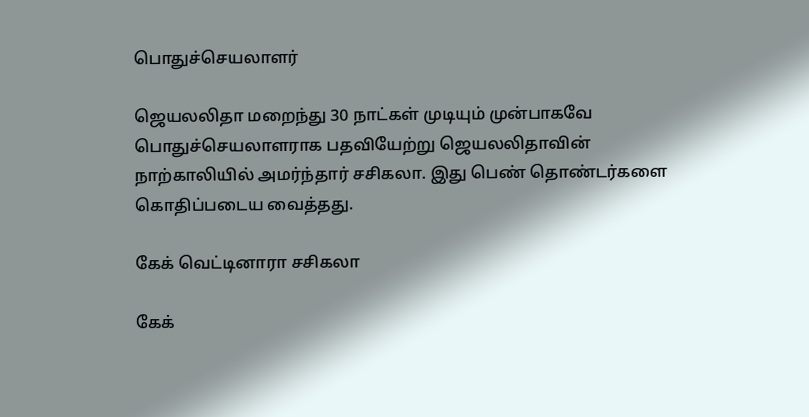பொதுச்செயலாளர்

ஜெயலலிதா மறைந்து 30 நாட்கள் முடியும் முன்பாகவே பொதுச்செயலாளராக பதவியேற்று ஜெயலலிதாவின் நாற்காலியில் அமர்ந்தார் சசிகலா. இது பெண் தொண்டர்களை கொதிப்படைய வைத்தது.

கேக் வெட்டினாரா சசிகலா

கேக்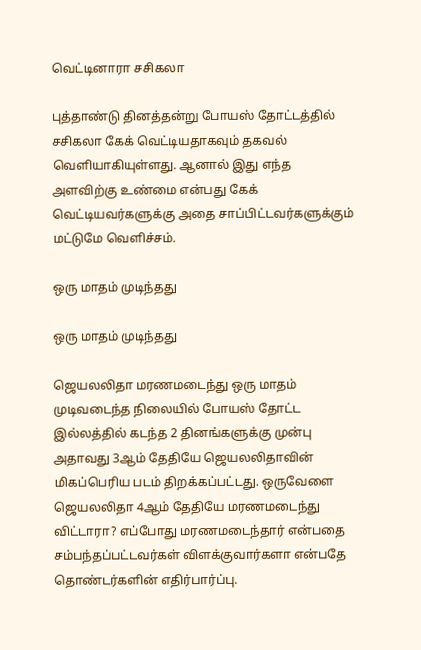வெட்டினாரா சசிகலா

புத்தாண்டு தினத்தன்று போயஸ் தோட்டத்தில் சசிகலா கேக் வெட்டியதாகவும் தகவல் வெளியாகியுள்ளது. ஆனால் இது எந்த அளவிற்கு உண்மை என்பது கேக் வெட்டியவர்களுக்கு அதை சாப்பிட்டவர்களுக்கும் மட்டுமே வெளிச்சம்.

ஒரு மாதம் முடிந்தது

ஒரு மாதம் முடிந்தது

ஜெயலலிதா மரணமடைந்து ஒரு மாதம் முடிவடைந்த நிலையில் போயஸ் தோட்ட இல்லத்தில் கடந்த 2 தினங்களுக்கு முன்பு அதாவது 3ஆம் தேதியே ஜெயலலிதாவின் மிகப்பெரிய படம் திறக்கப்பட்டது. ஒருவேளை ஜெயலலிதா 4ஆம் தேதியே மரணமடைந்து விட்டாரா? எப்போது மரணமடைந்தார் என்பதை சம்பந்தப்பட்டவர்கள் விளக்குவார்களா என்பதே தொண்டர்களின் எதிர்பார்ப்பு.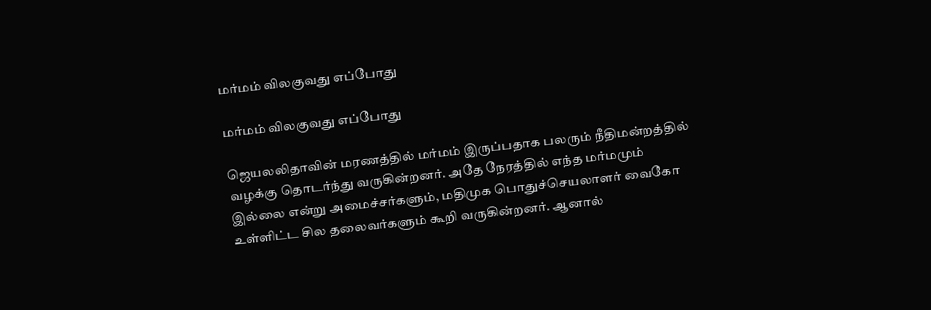மர்மம் விலகுவது எப்போது

மர்மம் விலகுவது எப்போது

ஜெயலலிதாவின் மரணத்தில் மர்மம் இருப்பதாக பலரும் நீதிமன்றத்தில் வழக்கு தொடர்ந்து வருகின்றனர். அதே நேரத்தில் எந்த மர்மமும் இல்லை என்று அமைச்சர்களும், மதிமுக பொதுச்செயலாளர் வைகோ உள்ளிட்ட சில தலைவர்களும் கூறி வருகின்றனர். ஆனால்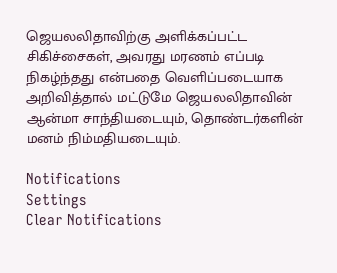ஜெயலலிதாவிற்கு அளிக்கப்பட்ட சிகிச்சைகள், அவரது மரணம் எப்படி நிகழ்ந்தது என்பதை வெளிப்படையாக அறிவித்தால் மட்டுமே ஜெயலலிதாவின் ஆன்மா சாந்தியடையும், தொண்டர்களின் மனம் நிம்மதியடையும்.

Notifications
Settings
Clear Notifications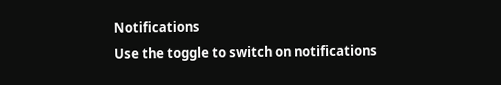Notifications
Use the toggle to switch on notifications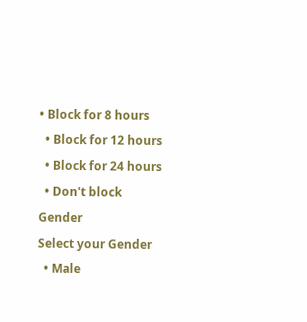• Block for 8 hours
  • Block for 12 hours
  • Block for 24 hours
  • Don't block
Gender
Select your Gender
  • Male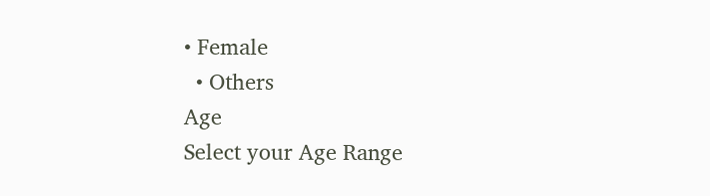• Female
  • Others
Age
Select your Age Range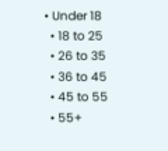• Under 18
  • 18 to 25
  • 26 to 35
  • 36 to 45
  • 45 to 55
  • 55+